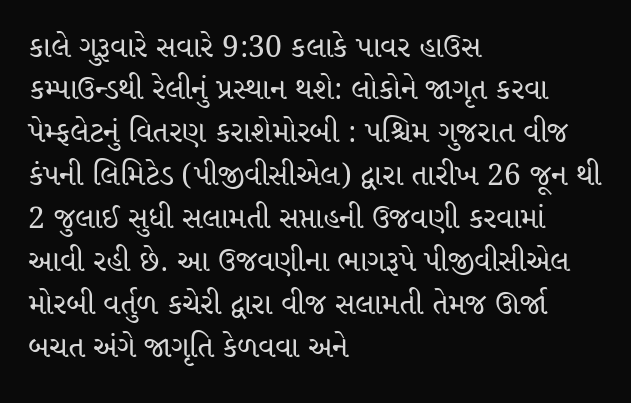કાલે ગુરૂવારે સવારે 9:30 કલાકે પાવર હાઉસ કમ્પાઉન્ડથી રેલીનું પ્રસ્થાન થશે: લોકોને જાગૃત કરવા પેમ્ફલેટનું વિતરણ કરાશેમોરબી : પશ્ચિમ ગુજરાત વીજ કંપની લિમિટેડ (પીજીવીસીએલ) દ્વારા તારીખ 26 જૂન થી 2 જુલાઈ સુધી સલામતી સપ્તાહની ઉજવણી કરવામાં આવી રહી છે. આ ઉજવણીના ભાગરૂપે પીજીવીસીએલ મોરબી વર્તુળ કચેરી દ્વારા વીજ સલામતી તેમજ ઊર્જા બચત અંગે જાગૃતિ કેળવવા અને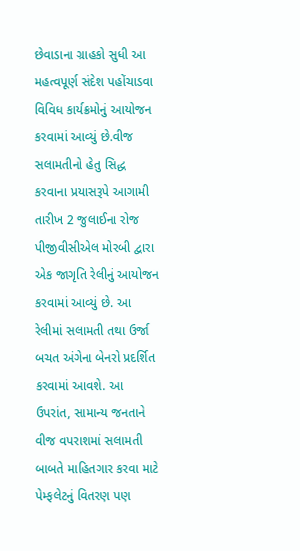છેવાડાના ગ્રાહકો સુધી આ મહત્વપૂર્ણ સંદેશ પહોંચાડવા વિવિધ કાર્યક્રમોનું આયોજન કરવામાં આવ્યું છે.વીજ સલામતીનો હેતુ સિદ્ધ કરવાના પ્રયાસરૂપે આગામી તારીખ 2 જુલાઈના રોજ પીજીવીસીએલ મોરબી દ્વારા એક જાગૃતિ રેલીનું આયોજન કરવામાં આવ્યું છે. આ રેલીમાં સલામતી તથા ઉર્જા બચત અંગેના બેનરો પ્રદર્શિત કરવામાં આવશે. આ ઉપરાંત, સામાન્ય જનતાને વીજ વપરાશમાં સલામતી બાબતે માહિતગાર કરવા માટે પેમ્ફલેટનું વિતરણ પણ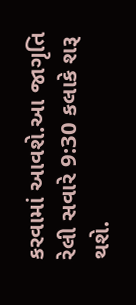કરવામાં આવશે.આ જાગૃતિ રેલી સવારે 9:30 કલાકે શરૂ થશે.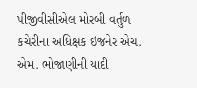પીજીવીસીએલ મોરબી વર્તુળ કચેરીના અધિક્ષક ઇજનેર એચ. એમ. ભોજાણીની યાદી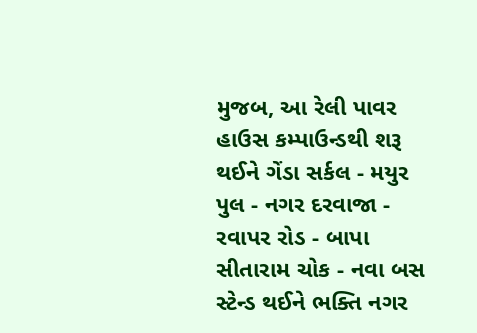મુજબ, આ રેલી પાવર હાઉસ કમ્પાઉન્ડથી શરૂ થઈને ગેંડા સર્કલ - મયુર પુલ - નગર દરવાજા - રવાપર રોડ - બાપા સીતારામ ચોક - નવા બસ સ્ટેન્ડ થઈને ભક્તિ નગર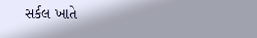સર્કલ ખાતે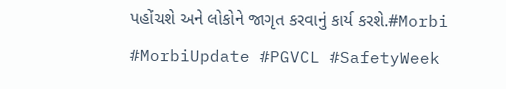પહોંચશે અને લોકોને જાગૃત કરવાનું કાર્ય કરશે.#Morbi #MorbiUpdate #PGVCL #SafetyWeek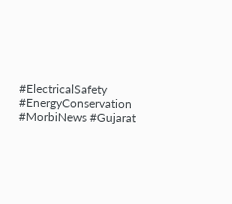#ElectricalSafety #EnergyConservation #MorbiNews #Gujarat